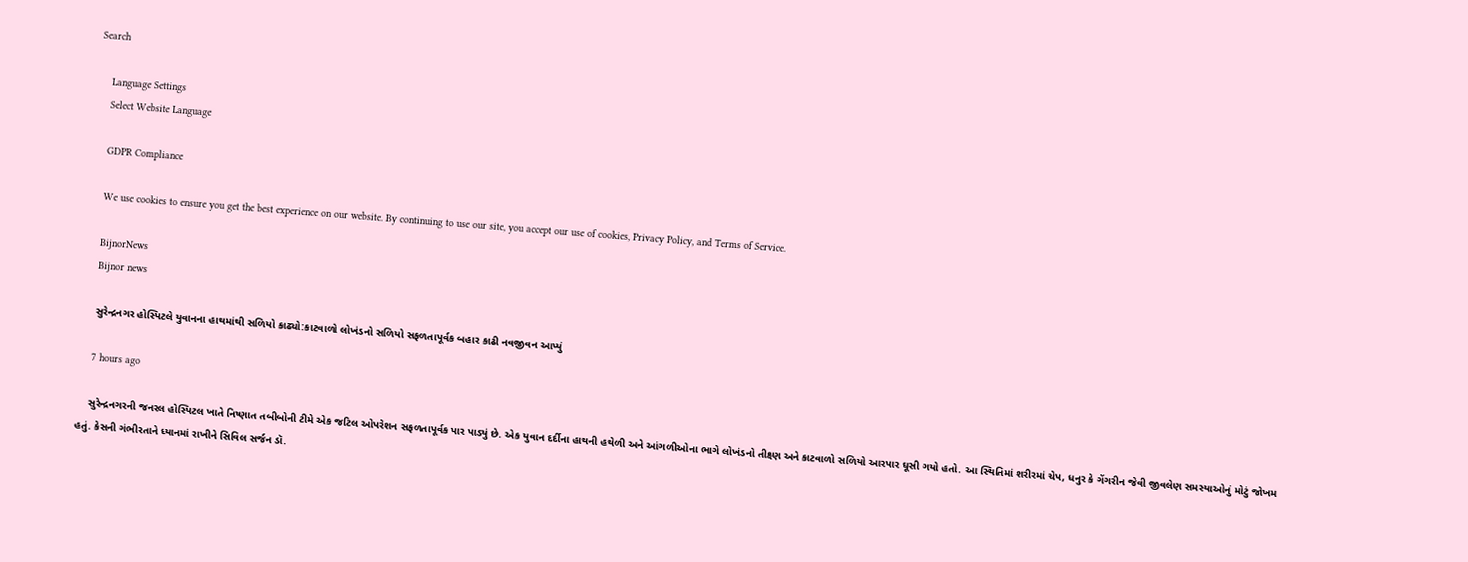Search

    Language Settings
    Select Website Language

    GDPR Compliance

    We use cookies to ensure you get the best experience on our website. By continuing to use our site, you accept our use of cookies, Privacy Policy, and Terms of Service.

    BijnorNews
    Bijnor news

    સુરેન્દ્રનગર હોસ્પિટલે યુવાનના હાથમાંથી સળિયો કાઢ્યો:કાટવાળો લોખંડનો સળિયો સફળતાપૂર્વક બહાર કાઢી નવજીવન આપ્યું

    7 hours ago

    સુરેન્દ્રનગરની જનરલ હોસ્પિટલ ખાતે નિષ્ણાત તબીબોની ટીમે એક જટિલ ઓપરેશન સફળતાપૂર્વક પાર પાડ્યું છે. એક યુવાન દર્દીના હાથની હથેળી અને આંગળીઓના ભાગે લોખંડનો તીક્ષ્ણ અને કાટવાળો સળિયો આરપાર ઘૂસી ગયો હતો. આ સ્થિતિમાં શરીરમાં ચેપ, ધનુર કે ગેંગરીન જેવી જીવલેણ સમસ્યાઓનું મોટું જોખમ હતું. કેસની ગંભીરતાને ધ્યાનમાં રાખીને સિવિલ સર્જન ડૉ.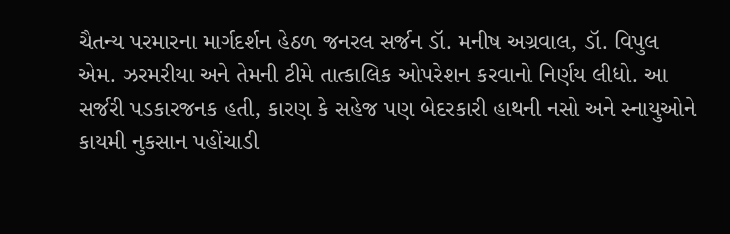ચૈતન્ય પરમારના માર્ગદર્શન હેઠળ જનરલ સર્જન ડૉ. મનીષ અગ્રવાલ, ડૉ. વિપુલ એમ. ઝરમરીયા અને તેમની ટીમે તાત્કાલિક ઓપરેશન કરવાનો નિર્ણય લીધો. આ સર્જરી પડકારજનક હતી, કારણ કે સહેજ પણ બેદરકારી હાથની નસો અને સ્નાયુઓને કાયમી નુકસાન પહોંચાડી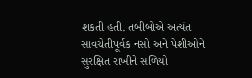શકતી હતી. તબીબોએ અત્યંત સાવચેતીપૂર્વક નસો અને પેશીઓને સુરક્ષિત રાખીને સળિયો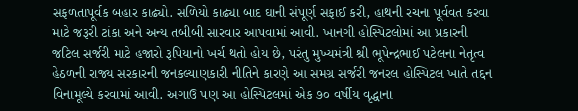સફળતાપૂર્વક બહાર કાઢ્યો. સળિયો કાઢ્યા બાદ ઘાની સંપૂર્ણ સફાઈ કરી, હાથની રચના પૂર્વવત કરવા માટે જરૂરી ટાંકા અને અન્ય તબીબી સારવાર આપવામાં આવી. ખાનગી હોસ્પિટલોમાં આ પ્રકારની જટિલ સર્જરી માટે હજારો રૂપિયાનો ખર્ચ થતો હોય છે, પરંતુ મુખ્યમંત્રી શ્રી ભૂપેન્દ્રભાઈ પટેલના નેતૃત્વ હેઠળની રાજ્ય સરકારની જનકલ્યાણકારી નીતિને કારણે આ સમગ્ર સર્જરી જનરલ હોસ્પિટલ ખાતે તદ્દન વિનામૂલ્યે કરવામાં આવી. અગાઉ પણ આ હોસ્પિટલમાં એક ૭૦ વર્ષીય વૃદ્ધાના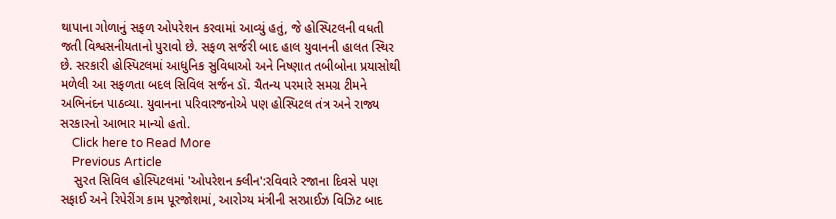થાપાના ગોળાનું સફળ ઓપરેશન કરવામાં આવ્યું હતું, જે હોસ્પિટલની વધતી જતી વિશ્વસનીયતાનો પુરાવો છે. સફળ સર્જરી બાદ હાલ યુવાનની હાલત સ્થિર છે. સરકારી હોસ્પિટલમાં આધુનિક સુવિધાઓ અને નિષ્ણાત તબીબોના પ્રયાસોથી મળેલી આ સફળતા બદલ સિવિલ સર્જન ડૉ. ચૈતન્ય પરમારે સમગ્ર ટીમને અભિનંદન પાઠવ્યા. યુવાનના પરિવારજનોએ પણ હોસ્પિટલ તંત્ર અને રાજ્ય સરકારનો આભાર માન્યો હતો.
    Click here to Read More
    Previous Article
    સુરત સિવિલ હોસ્પિટલમાં 'ઓપરેશન ક્લીન':રવિવારે રજાના દિવસે પણ સફાઈ અને રિપેરીંગ કામ પૂરજોશમાં, આરોગ્ય મંત્રીની સરપ્રાઈઝ વિઝિટ બાદ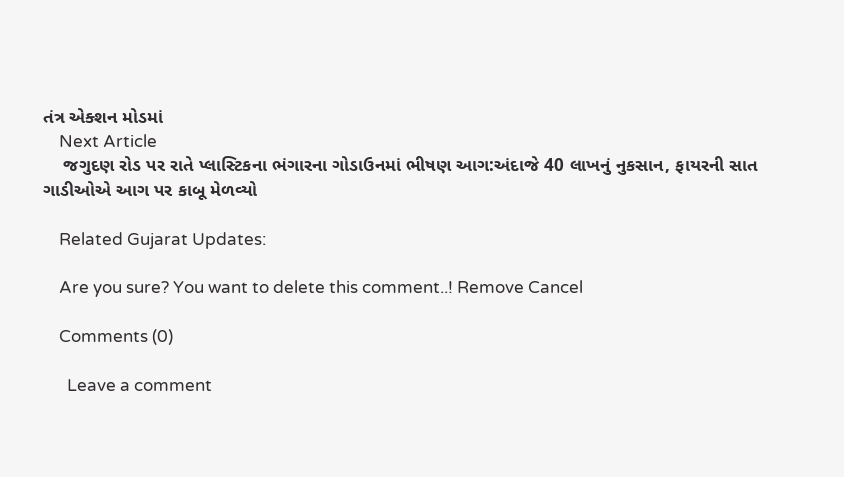તંત્ર એક્શન મોડમાં
    Next Article
    જગુદણ રોડ પર રાતે પ્લાસ્ટિકના ભંગારના ગોડાઉનમાં ભીષણ આગ:અંદાજે 40 લાખનું નુકસાન, ફાયરની સાત ગાડીઓએ આગ પર કાબૂ મેળવ્યો

    Related Gujarat Updates:

    Are you sure? You want to delete this comment..! Remove Cancel

    Comments (0)

      Leave a comment